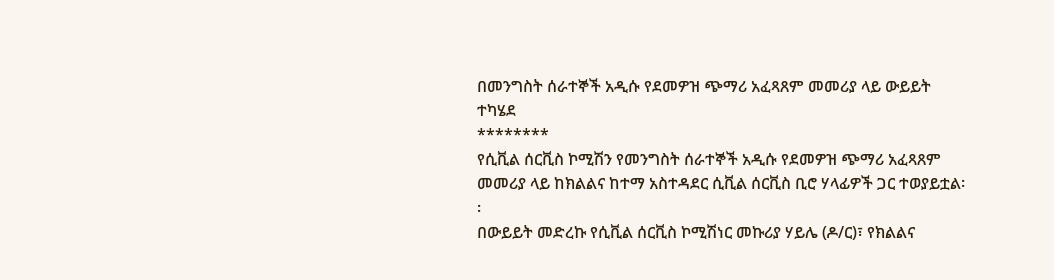በመንግስት ሰራተኞች አዲሱ የደመዎዝ ጭማሪ አፈጻጸም መመሪያ ላይ ውይይት ተካሄደ
********
የሲቪል ሰርቪስ ኮሚሽን የመንግስት ሰራተኞች አዲሱ የደመዎዝ ጭማሪ አፈጻጸም መመሪያ ላይ ከክልልና ከተማ አስተዳደር ሲቪል ሰርቪስ ቢሮ ሃላፊዎች ጋር ተወያይቷል፡፡
በውይይት መድረኩ የሲቪል ሰርቪስ ኮሚሽነር መኩሪያ ሃይሌ (ዶ/ር)፣ የክልልና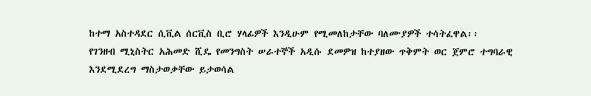ከተማ አስተዳደር ሲቪል ሰርቪስ ቢሮ ሃላፊዎች እንዲሁም የሚመለከታቸው ባለሙያዎች ተሳትፈዋል፡፡
የገንዘብ ሚኒስትር አሕመድ ሺዴ የመንግስት ሠራተኞች አዲሱ ደመዎዝ ከተያዘው ጥቅምት ወር ጀምሮ ተግባራዊ እንደሚደረግ ማስታወቃቸው ይታወሳል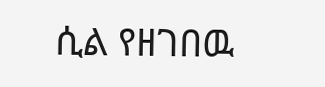ሲል የዘገበዉ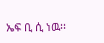ኤፍ ቢ ሲ ነዉ፡፡